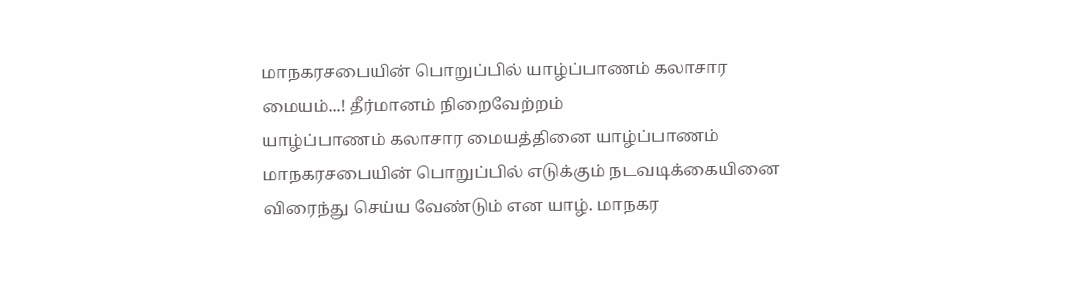மாநகரசபையின் பொறுப்பில் யாழ்ப்பாணம் கலாசார மையம்...! தீர்மானம் நிறைவேற்றம்
யாழ்ப்பாணம் கலாசார மையத்தினை யாழ்ப்பாணம் மாநகரசபையின் பொறுப்பில் எடுக்கும் நடவடிக்கையினை விரைந்து செய்ய வேண்டும் என யாழ். மாநகர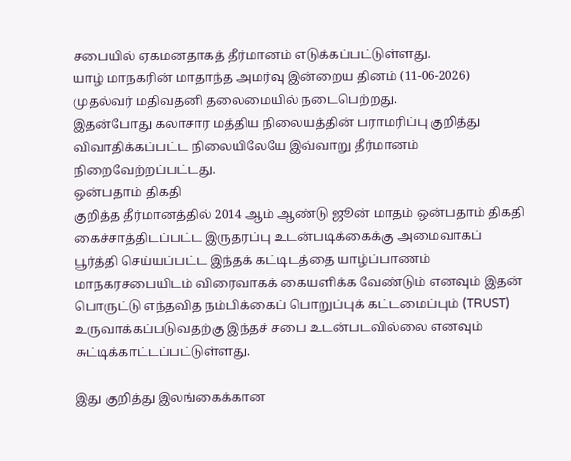சபையில் ஏகமனதாகத் தீர்மானம் எடுக்கப்பட்டுள்ளது.
யாழ் மாநகரின் மாதாந்த அமர்வு இன்றைய தினம் (11-06-2026) முதல்வர் மதிவதனி தலைமையில் நடைபெற்றது.
இதன்போது கலாசார மத்திய நிலையத்தின் பராமரிப்பு குறித்து விவாதிக்கப்பட்ட நிலையிலேயே இவ்வாறு தீர்மானம் நிறைவேற்றப்பட்டது.
ஒன்பதாம் திகதி
குறித்த தீர்மானத்தில் 2014 ஆம் ஆண்டு ஜூன் மாதம் ஒன்பதாம் திகதி கைச்சாத்திடப்பட்ட இருதரப்பு உடன்படிக்கைக்கு அமைவாகப் பூர்த்தி செய்யப்பட்ட இந்தக் கட்டிடத்தை யாழ்ப்பாணம் மாநகரசபையிடம் விரைவாகக் கையளிக்க வேண்டும் எனவும் இதன் பொருட்டு எந்தவித நம்பிக்கைப் பொறுப்புக் கட்டமைப்பும் (TRUST) உருவாக்கப்படுவதற்கு இந்தச் சபை உடன்படவில்லை எனவும் சுட்டிக்காட்டப்பட்டுள்ளது.

இது குறித்து இலங்கைக்கான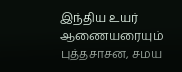இந்திய உயர் ஆணையரையும் புத்தசாசன, சமய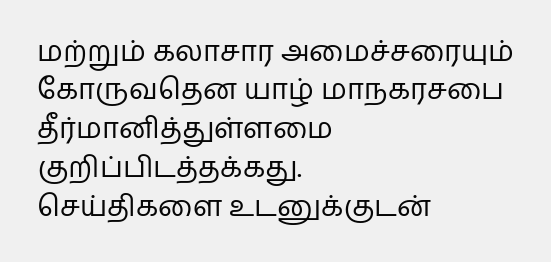மற்றும் கலாசார அமைச்சரையும் கோருவதென யாழ் மாநகரசபை தீர்மானித்துள்ளமை குறிப்பிடத்தக்கது.
செய்திகளை உடனுக்குடன்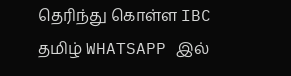தெரிந்து கொள்ள IBC தமிழ் WHATSAPP இல்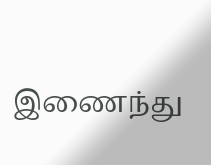இணைந்து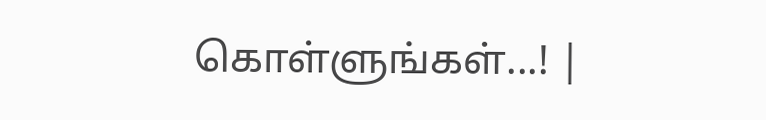கொள்ளுங்கள்...! |